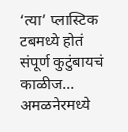‘त्या’ प्लास्टिक टबमध्ये होतं संपूर्ण कुटुंबायचं काळीज… अमळनेरमध्ये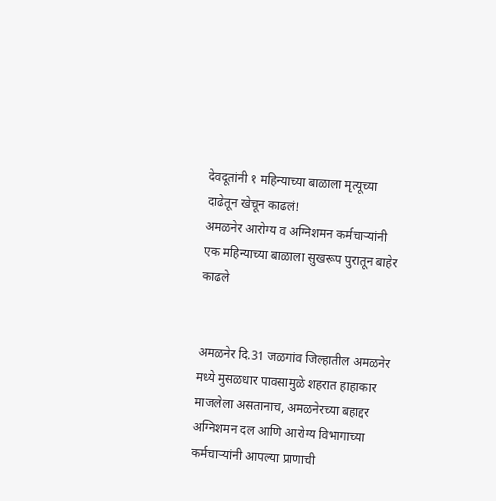देवदूतांनी १ महिन्याच्या बाळाला मृत्यूच्या दाढेतून खेचून काढलं!
अमळनेर आरोग्य व अग्निशमन कर्मचाऱ्यांनी एक महिन्याच्या बाळाला सुखरूप पुरातून बाहेर काढले


अमळनेर दि.31 जळगांव जिल्हातील अमळनेर मध्ये मुसळधार पावसामुळे शहरात हाहाकार माजलेला असतानाच, अमळनेरच्या बहाद्दर अग्निशमन दल आणि आरोग्य विभागाच्या कर्मचाऱ्यांनी आपल्या प्राणाची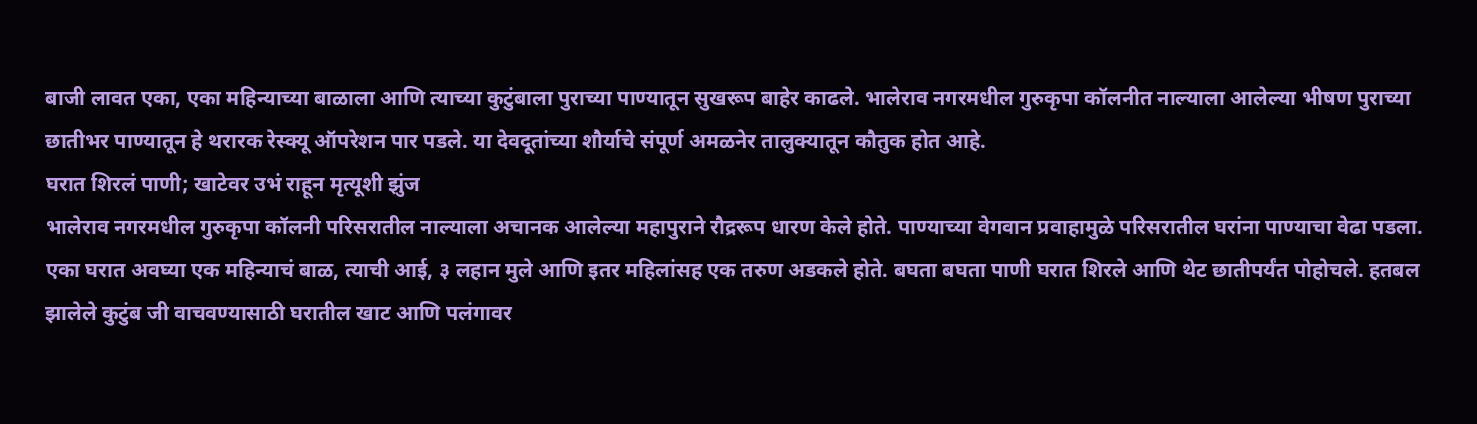बाजी लावत एका, एका महिन्याच्या बाळाला आणि त्याच्या कुटुंबाला पुराच्या पाण्यातून सुखरूप बाहेर काढले. भालेराव नगरमधील गुरुकृपा कॉलनीत नाल्याला आलेल्या भीषण पुराच्या छातीभर पाण्यातून हे थरारक रेस्क्यू ऑपरेशन पार पडले. या देवदूतांच्या शौर्याचे संपूर्ण अमळनेर तालुक्यातून कौतुक होत आहे.
घरात शिरलं पाणी; खाटेवर उभं राहून मृत्यूशी झुंज
भालेराव नगरमधील गुरुकृपा कॉलनी परिसरातील नाल्याला अचानक आलेल्या महापुराने रौद्ररूप धारण केले होते. पाण्याच्या वेगवान प्रवाहामुळे परिसरातील घरांना पाण्याचा वेढा पडला. एका घरात अवघ्या एक महिन्याचं बाळ, त्याची आई, ३ लहान मुले आणि इतर महिलांसह एक तरुण अडकले होते. बघता बघता पाणी घरात शिरले आणि थेट छातीपर्यंत पोहोचले. हतबल झालेले कुटुंब जी वाचवण्यासाठी घरातील खाट आणि पलंगावर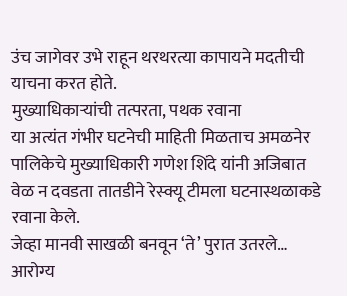उंच जागेवर उभे राहून थरथरत्या कापायने मदतीची याचना करत होते.
मुख्याधिकाऱ्यांची तत्परता, पथक रवाना
या अत्यंत गंभीर घटनेची माहिती मिळताच अमळनेर पालिकेचे मुख्याधिकारी गणेश शिंदे यांनी अजिबात वेळ न दवडता तातडीने रेस्क्यू टीमला घटनास्थळाकडे रवाना केले.
जेव्हा मानवी साखळी बनवून ‘ते’ पुरात उतरले…
आरोग्य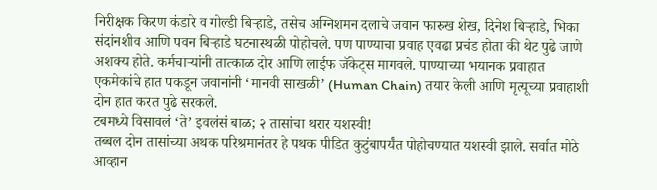निरीक्षक किरण कंडारे व गोल्डी बिऱ्हाडे, तसेच अग्निशमन दलाचे जवान फारुख शेख, दिनेश बिऱ्हाडे, भिका संदांनशीव आणि पवन बिऱ्हाडे घटनास्थळी पोहोचले. पण पाण्याचा प्रवाह एवढा प्रचंड होता की थेट पुढे जाणे अशक्य होते. कर्मचाऱ्यांनी तात्काळ दोर आणि लाईफ जॅकेट्स मागवले. पाण्याच्या भयानक प्रवाहात एकमेकांचे हात पकडून जवानांनी ‘मानवी साखळी’ (Human Chain) तयार केली आणि मृत्यूच्या प्रवाहाशी दोन हात करत पुढे सरकले.
टबमध्ये विसावलं ‘ते’ इवलंसं बाळ; २ तासांचा थरार यशस्वी!
तब्बल दोन तासांच्या अथक परिश्रमानंतर हे पथक पीडित कुटुंबापर्यंत पोहोचण्यात यशस्वी झाले. सर्वात मोठे आव्हान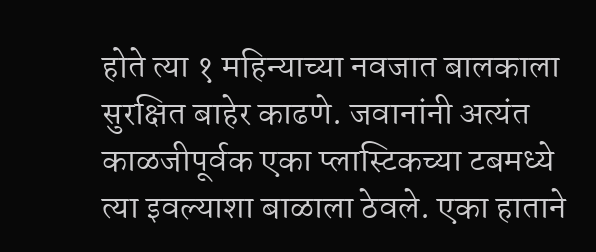होते त्या १ महिन्याच्या नवजात बालकाला सुरक्षित बाहेर काढणे. जवानांनी अत्यंत काळजीपूर्वक एका प्लास्टिकच्या टबमध्ये त्या इवल्याशा बाळाला ठेवले. एका हाताने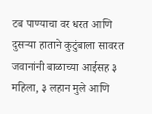टब पाण्याचा वर धरत आणि दुसऱ्या हाताने कुटुंबाला सावरत जवानांनी बाळाच्या आईसह ३ महिला, ३ लहान मुले आणि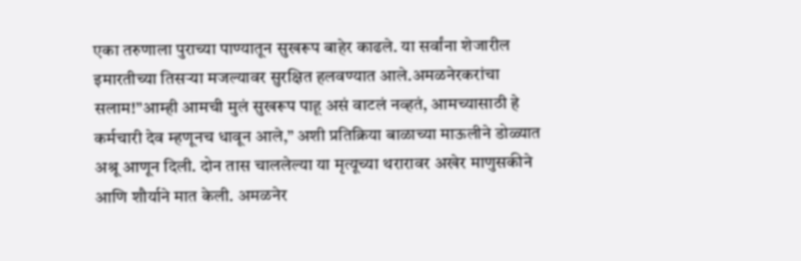एका तरुणाला पुराच्या पाण्यातून सुखरूप बाहेर काढले. या सर्वांना शेजारील इमारतीच्या तिसऱ्या मजल्यावर सुरक्षित हलवण्यात आले.अमळनेरकरांचा सलाम!”आम्ही आमची मुलं सुखरूप पाहू असं वाटलं नव्हतं, आमच्यासाठी हे कर्मचारी देव म्हणूनच धावून आले,” अशी प्रतिक्रिया बाळाच्या माऊलीने डोळ्यात अश्रू आणून दिली. दोन तास चाललेल्या या मृत्यूच्या थरारावर अखेर माणुसकीने आणि शौर्याने मात केली. अमळनेर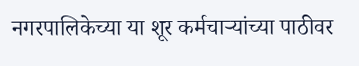नगरपालिकेच्या या शूर कर्मचाऱ्यांच्या पाठीवर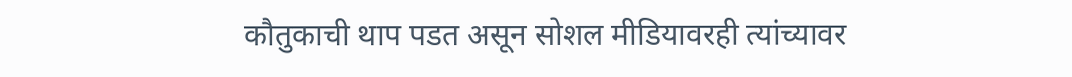कौतुकाची थाप पडत असून सोशल मीडियावरही त्यांच्यावर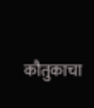कौतुकाचा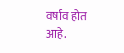वर्षाव होत आहे.